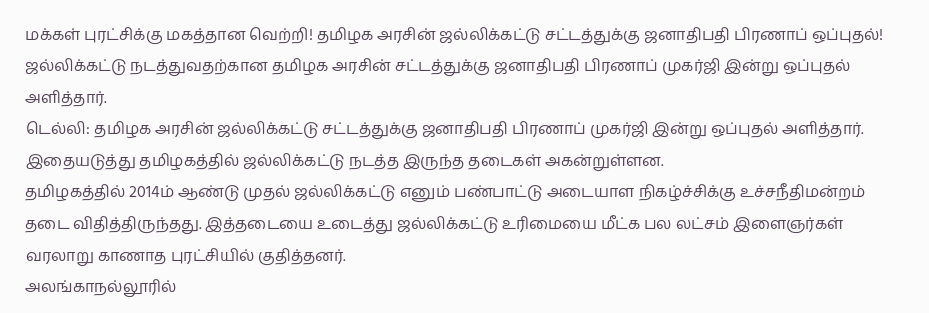மக்கள் புரட்சிக்கு மகத்தான வெற்றி! தமிழக அரசின் ஜல்லிக்கட்டு சட்டத்துக்கு ஜனாதிபதி பிரணாப் ஒப்புதல்!
ஜல்லிக்கட்டு நடத்துவதற்கான தமிழக அரசின் சட்டத்துக்கு ஜனாதிபதி பிரணாப் முகர்ஜி இன்று ஒப்புதல் அளித்தார்.
டெல்லி: தமிழக அரசின் ஜல்லிக்கட்டு சட்டத்துக்கு ஜனாதிபதி பிரணாப் முகர்ஜி இன்று ஒப்புதல் அளித்தார். இதையடுத்து தமிழகத்தில் ஜல்லிக்கட்டு நடத்த இருந்த தடைகள் அகன்றுள்ளன.
தமிழகத்தில் 2014ம் ஆண்டு முதல் ஜல்லிக்கட்டு எனும் பண்பாட்டு அடையாள நிகழ்ச்சிக்கு உச்சநீதிமன்றம் தடை விதித்திருந்தது. இத்தடையை உடைத்து ஜல்லிக்கட்டு உரிமையை மீட்க பல லட்சம் இளைஞர்கள் வரலாறு காணாத புரட்சியில் குதித்தனர்.
அலங்காநல்லூரில்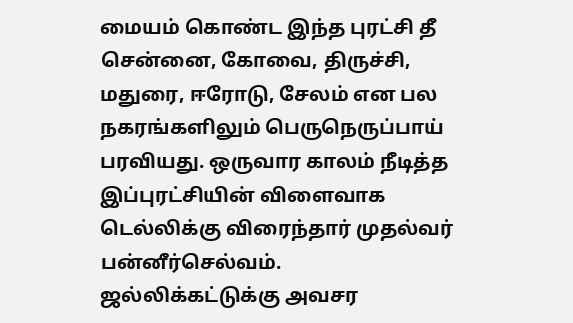மையம் கொண்ட இந்த புரட்சி தீ சென்னை, கோவை, திருச்சி, மதுரை, ஈரோடு, சேலம் என பல நகரங்களிலும் பெருநெருப்பாய் பரவியது. ஒருவார காலம் நீடித்த இப்புரட்சியின் விளைவாக டெல்லிக்கு விரைந்தார் முதல்வர் பன்னீர்செல்வம்.
ஜல்லிக்கட்டுக்கு அவசர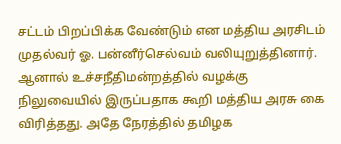சட்டம் பிறப்பிக்க வேண்டும் என மத்திய அரசிடம் முதல்வர் ஓ. பன்னீர்செல்வம் வலியுறுத்தினார். ஆனால் உச்சநீதிமன்றத்தில் வழக்கு நிலுவையில் இருப்பதாக கூறி மத்திய அரசு கை விரித்தது. அதே நேரத்தில் தமிழக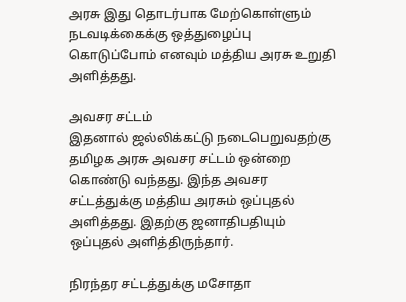அரசு இது தொடர்பாக மேற்கொள்ளும் நடவடிக்கைக்கு ஒத்துழைப்பு கொடுப்போம் எனவும் மத்திய அரசு உறுதி அளித்தது.

அவசர சட்டம்
இதனால் ஜல்லிக்கட்டு நடைபெறுவதற்கு தமிழக அரசு அவசர சட்டம் ஒன்றை கொண்டு வந்தது. இந்த அவசர சட்டத்துக்கு மத்திய அரசும் ஒப்புதல் அளித்தது. இதற்கு ஜனாதிபதியும் ஒப்புதல் அளித்திருந்தார்.

நிரந்தர சட்டத்துக்கு மசோதா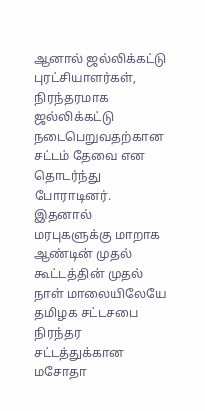ஆனால் ஜல்லிக்கட்டு புரட்சியாளர்கள், நிரந்தரமாக ஜல்லிக்கட்டு நடைபெறுவதற்கான சட்டம் தேவை என தொடர்ந்து போராடினர். இதனால் மரபுகளுக்கு மாறாக ஆண்டின் முதல் கூட்டத்தின் முதல் நாள் மாலையிலேயே தமிழக சட்டசபை நிரந்தர சட்டத்துக்கான மசோதா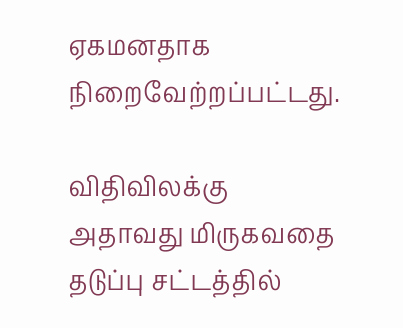ஏகமனதாக நிறைவேற்றப்பட்டது.

விதிவிலக்கு
அதாவது மிருகவதை தடுப்பு சட்டத்தில்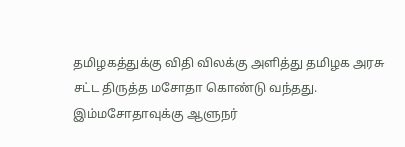தமிழகத்துக்கு விதி விலக்கு அளித்து தமிழக அரசு சட்ட திருத்த மசோதா கொண்டு வந்தது. இம்மசோதாவுக்கு ஆளுநர்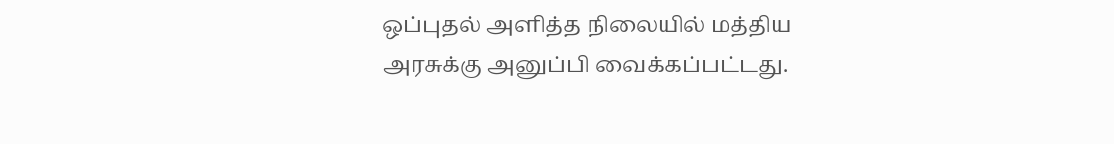ஒப்புதல் அளித்த நிலையில் மத்திய அரசுக்கு அனுப்பி வைக்கப்பட்டது.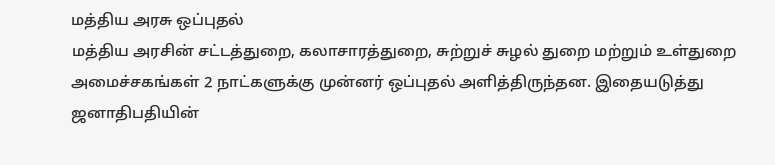மத்திய அரசு ஒப்புதல்
மத்திய அரசின் சட்டத்துறை, கலாசாரத்துறை, சுற்றுச் சுழல் துறை மற்றும் உள்துறை அமைச்சகங்கள் 2 நாட்களுக்கு முன்னர் ஒப்புதல் அளித்திருந்தன. இதையடுத்து ஜனாதிபதியின்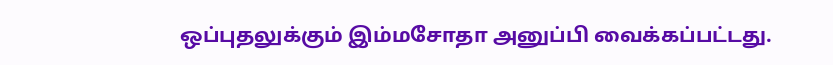ஒப்புதலுக்கும் இம்மசோதா அனுப்பி வைக்கப்பட்டது.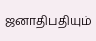ஜனாதிபதியும்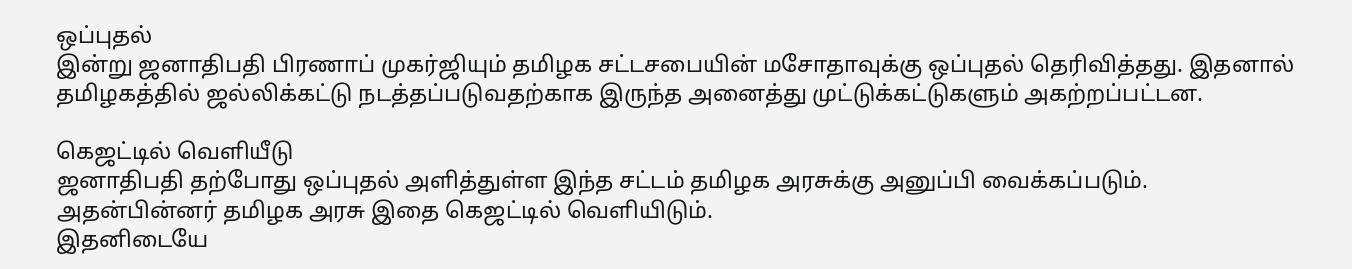ஒப்புதல்
இன்று ஜனாதிபதி பிரணாப் முகர்ஜியும் தமிழக சட்டசபையின் மசோதாவுக்கு ஒப்புதல் தெரிவித்தது. இதனால் தமிழகத்தில் ஜல்லிக்கட்டு நடத்தப்படுவதற்காக இருந்த அனைத்து முட்டுக்கட்டுகளும் அகற்றப்பட்டன.

கெஜட்டில் வெளியீடு
ஜனாதிபதி தற்போது ஒப்புதல் அளித்துள்ள இந்த சட்டம் தமிழக அரசுக்கு அனுப்பி வைக்கப்படும். அதன்பின்னர் தமிழக அரசு இதை கெஜட்டில் வெளியிடும்.
இதனிடையே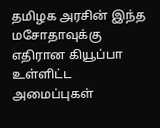தமிழக அரசின் இந்த மசோதாவுக்கு எதிரான கியூப்பா உள்ளிட்ட அமைப்புகள்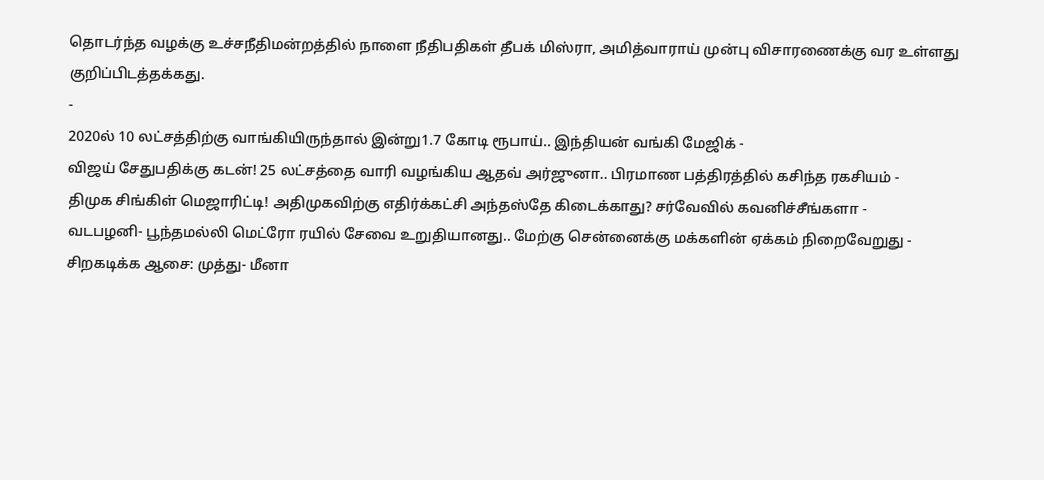தொடர்ந்த வழக்கு உச்சநீதிமன்றத்தில் நாளை நீதிபதிகள் தீபக் மிஸ்ரா, அமித்வாராய் முன்பு விசாரணைக்கு வர உள்ளது குறிப்பிடத்தக்கது.
-
2020ல் 10 லட்சத்திற்கு வாங்கியிருந்தால் இன்று1.7 கோடி ரூபாய்.. இந்தியன் வங்கி மேஜிக் -
விஜய் சேதுபதிக்கு கடன்! 25 லட்சத்தை வாரி வழங்கிய ஆதவ் அர்ஜுனா.. பிரமாண பத்திரத்தில் கசிந்த ரகசியம் -
திமுக சிங்கிள் மெஜாரிட்டி! அதிமுகவிற்கு எதிர்க்கட்சி அந்தஸ்தே கிடைக்காது? சர்வேவில் கவனிச்சீங்களா -
வடபழனி- பூந்தமல்லி மெட்ரோ ரயில் சேவை உறுதியானது.. மேற்கு சென்னைக்கு மக்களின் ஏக்கம் நிறைவேறுது -
சிறகடிக்க ஆசை: முத்து- மீனா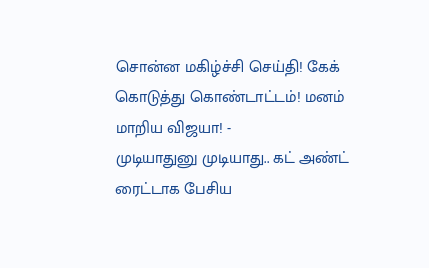சொன்ன மகிழ்ச்சி செய்தி! கேக் கொடுத்து கொண்டாட்டம்! மனம் மாறிய விஜயா! -
முடியாதுனு முடியாது.. கட் அண்ட் ரைட்டாக பேசிய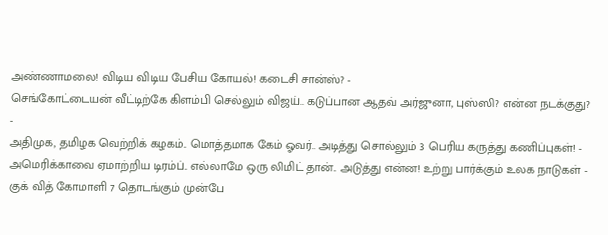அண்ணாமலை! விடிய விடிய பேசிய கோயல்! கடைசி சான்ஸ்? -
செங்கோட்டையன் வீட்டிற்கே கிளம்பி செல்லும் விஜய்.. கடுப்பான ஆதவ் அர்ஜுனா, புஸ்ஸி? என்ன நடக்குது? -
அதிமுக, தமிழக வெற்றிக் கழகம்.. மொத்தமாக கேம் ஓவர்.. அடித்து சொல்லும் 3 பெரிய கருத்து கணிப்புகள்! -
அமெரிக்காவை ஏமாற்றிய டிரம்ப்.. எல்லாமே ஒரு லிமிட் தான்.. அடுத்து என்ன! உற்று பார்க்கும் உலக நாடுகள் -
குக் வித் கோமாளி 7 தொடங்கும் முன்பே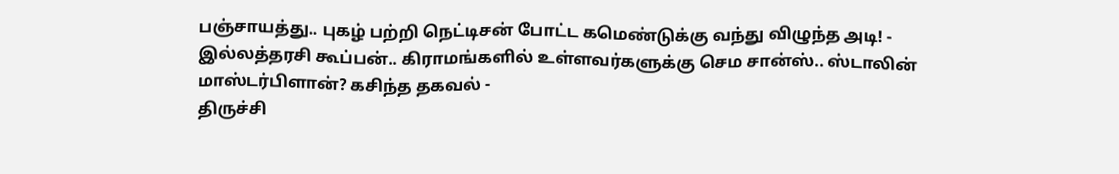பஞ்சாயத்து.. புகழ் பற்றி நெட்டிசன் போட்ட கமெண்டுக்கு வந்து விழுந்த அடி! -
இல்லத்தரசி கூப்பன்.. கிராமங்களில் உள்ளவர்களுக்கு செம சான்ஸ்.. ஸ்டாலின் மாஸ்டர்பிளான்? கசிந்த தகவல் -
திருச்சி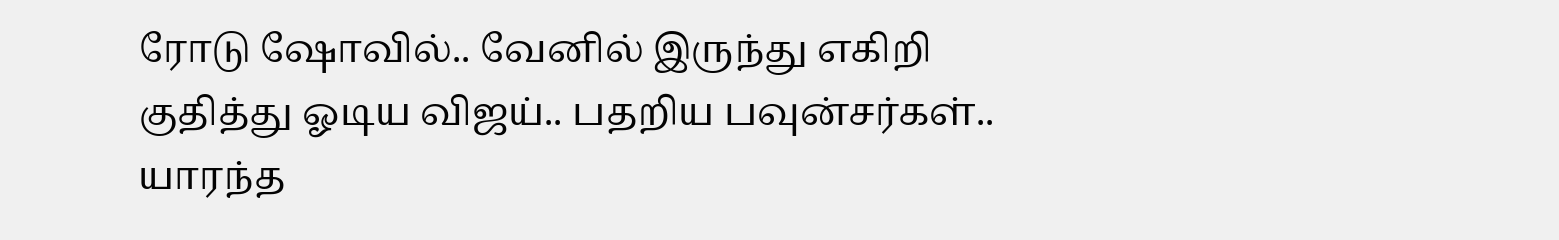ரோடு ஷோவில்.. வேனில் இருந்து எகிறி குதித்து ஓடிய விஜய்.. பதறிய பவுன்சர்கள்.. யாரந்த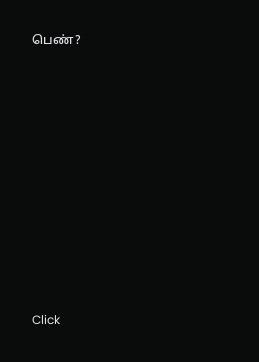பெண்?












Click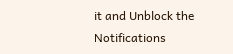it and Unblock the Notifications